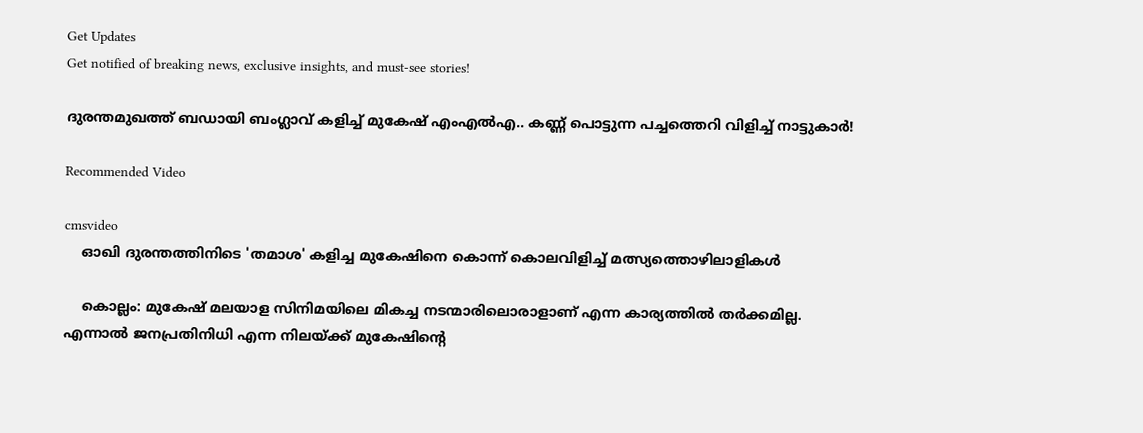Get Updates
Get notified of breaking news, exclusive insights, and must-see stories!

ദുരന്തമുഖത്ത് ബഡായി ബംഗ്ലാവ് കളിച്ച് മുകേഷ് എംഎൽഎ.. കണ്ണ് പൊട്ടുന്ന പച്ചത്തെറി വിളിച്ച് നാട്ടുകാർ!

Recommended Video

cmsvideo
    ഓഖി ദുരന്തത്തിനിടെ 'തമാശ' കളിച്ച മുകേഷിനെ കൊന്ന് കൊലവിളിച്ച് മത്സ്യത്തൊഴിലാളികള്‍

    കൊല്ലം: മുകേഷ് മലയാള സിനിമയിലെ മികച്ച നടന്മാരിലൊരാളാണ് എന്ന കാര്യത്തില്‍ തര്‍ക്കമില്ല. എന്നാല്‍ ജനപ്രതിനിധി എന്ന നിലയ്ക്ക് മുകേഷിന്റെ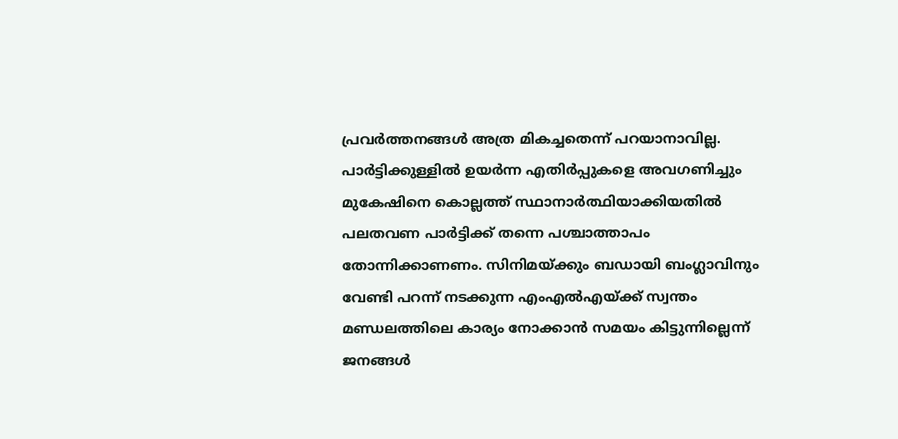പ്രവര്‍ത്തനങ്ങള്‍ അത്ര മികച്ചതെന്ന് പറയാനാവില്ല. പാര്‍ട്ടിക്കുള്ളില്‍ ഉയര്‍ന്ന എതിര്‍പ്പുകളെ അവഗണിച്ചും മുകേഷിനെ കൊല്ലത്ത് സ്ഥാനാര്‍ത്ഥിയാക്കിയതില്‍ പലതവണ പാര്‍ട്ടിക്ക് തന്നെ പശ്ചാത്താപം തോന്നിക്കാണണം. സിനിമയ്ക്കും ബഡായി ബംഗ്ലാവിനും വേണ്ടി പറന്ന് നടക്കുന്ന എംഎല്‍എയ്ക്ക് സ്വന്തം മണ്ഡലത്തിലെ കാര്യം നോക്കാന്‍ സമയം കിട്ടുന്നില്ലെന്ന് ജനങ്ങള്‍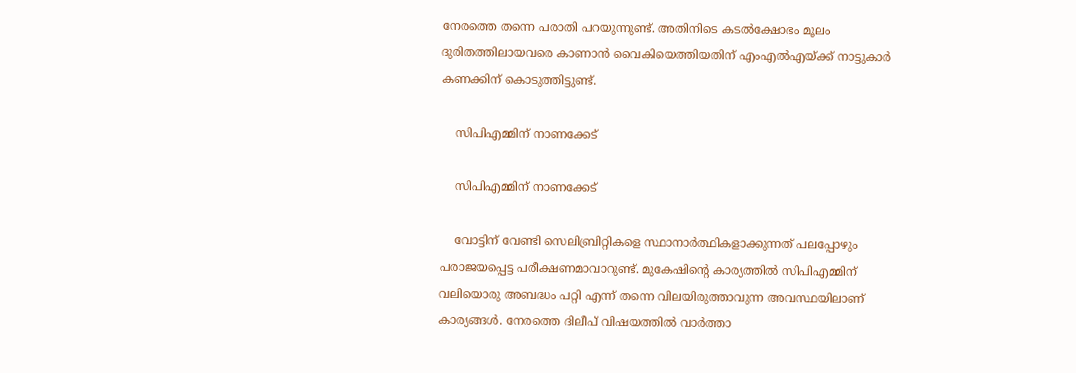നേരത്തെ തന്നെ പരാതി പറയുന്നുണ്ട്. അതിനിടെ കടല്‍ക്ഷോഭം മൂലം ദുരിതത്തിലായവരെ കാണാന്‍ വൈകിയെത്തിയതിന് എംഎല്‍എയ്ക്ക് നാട്ടുകാര്‍ കണക്കിന് കൊടുത്തിട്ടുണ്ട്.

    സിപിഎമ്മിന് നാണക്കേട്

    സിപിഎമ്മിന് നാണക്കേട്

    വോട്ടിന് വേണ്ടി സെലിബ്രിറ്റികളെ സ്ഥാനാര്‍ത്ഥികളാക്കുന്നത് പലപ്പോഴും പരാജയപ്പെട്ട പരീക്ഷണമാവാറുണ്ട്. മുകേഷിന്റെ കാര്യത്തില്‍ സിപിഎമ്മിന് വലിയൊരു അബദ്ധം പറ്റി എന്ന് തന്നെ വിലയിരുത്താവുന്ന അവസ്ഥയിലാണ് കാര്യങ്ങള്‍. നേരത്തെ ദിലീപ് വിഷയത്തില്‍ വാര്‍ത്താ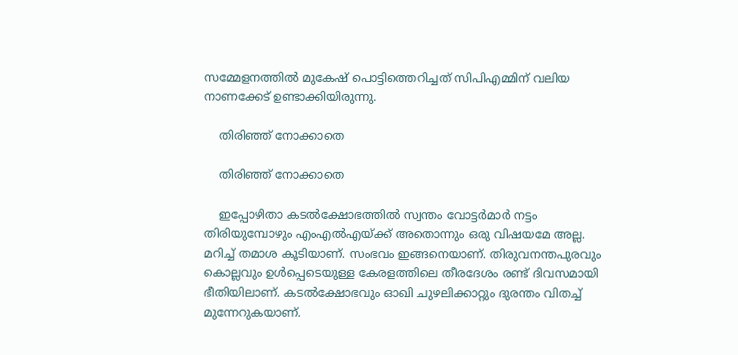സമ്മേളനത്തില്‍ മുകേഷ് പൊട്ടിത്തെറിച്ചത് സിപിഎമ്മിന് വലിയ നാണക്കേട് ഉണ്ടാക്കിയിരുന്നു.

    തിരിഞ്ഞ് നോക്കാതെ

    തിരിഞ്ഞ് നോക്കാതെ

    ഇപ്പോഴിതാ കടല്‍ക്ഷോഭത്തില്‍ സ്വന്തം വോട്ടര്‍മാര്‍ നട്ടം തിരിയുമ്പോഴും എംഎല്‍എയ്ക്ക് അതൊന്നും ഒരു വിഷയമേ അല്ല. മറിച്ച് തമാശ കൂടിയാണ്. സംഭവം ഇങ്ങനെയാണ്. തിരുവനന്തപുരവും കൊല്ലവും ഉള്‍പ്പെടെയുള്ള കേരളത്തിലെ തീരദേശം രണ്ട് ദിവസമായി ഭീതിയിലാണ്. കടല്‍ക്ഷോഭവും ഓഖി ചുഴലിക്കാറ്റും ദുരന്തം വിതച്ച് മുന്നേറുകയാണ്.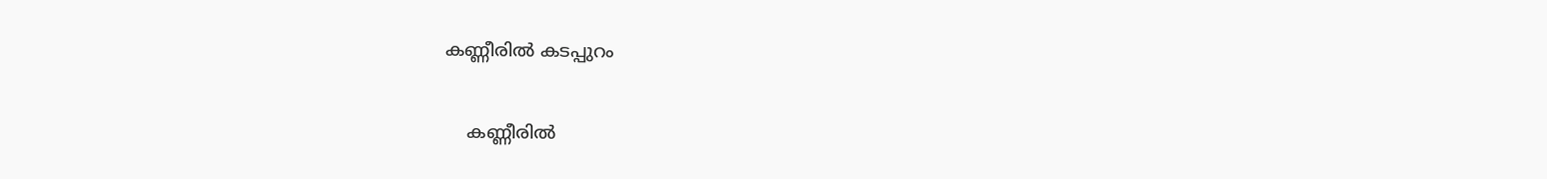കണ്ണീരിൽ കടപ്പുറം

    കണ്ണീരിൽ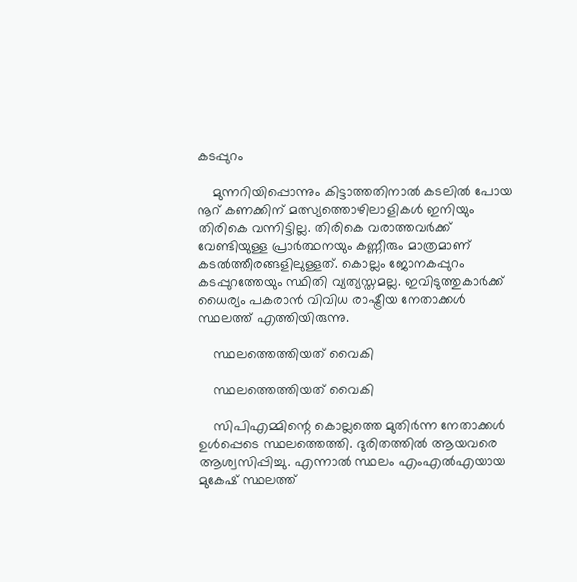കടപ്പുറം

    മുന്നറിയിപ്പൊന്നും കിട്ടാത്തതിനാല്‍ കടലില്‍ പോയ നൂറ് കണക്കിന് മത്സ്യത്തൊഴിലാളികള്‍ ഇനിയും തിരികെ വന്നിട്ടില്ല. തിരികെ വരാത്തവര്‍ക്ക് വേണ്ടിയുള്ള പ്രാര്‍ത്ഥനയും കണ്ണീരും മാത്രമാണ് കടല്‍ത്തീരങ്ങളിലുള്ളത്. കൊല്ലം ജോനകപ്പുറം കടപ്പുറത്തേയും സ്ഥിതി വ്യത്യസ്തമല്ല. ഇവിടുത്തുകാര്‍ക്ക് ധൈര്യം പകരാന്‍ വിവിധ രാഷ്ട്രീയ നേതാക്കള്‍ സ്ഥലത്ത് എത്തിയിരുന്നു.

    സ്ഥലത്തെത്തിയത് വൈകി

    സ്ഥലത്തെത്തിയത് വൈകി

    സിപിഎമ്മിന്റെ കൊല്ലത്തെ മുതിര്‍ന്ന നേതാക്കള്‍ ഉള്‍പ്പെടെ സ്ഥലത്തെത്തി. ദുരിതത്തില്‍ ആയവരെ ആശ്വസിപ്പിച്ചു. എന്നാല്‍ സ്ഥലം എംഎല്‍എയായ മുകേഷ് സ്ഥലത്ത്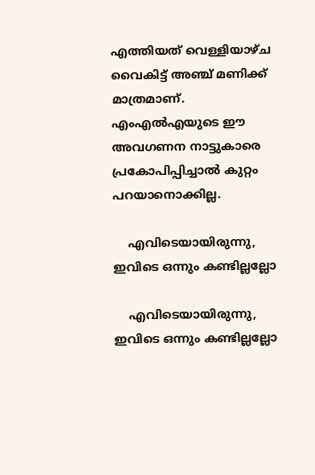എത്തിയത് വെള്ളിയാഴ്ച വൈകിട്ട് അഞ്ച് മണിക്ക് മാത്രമാണ്. എംഎല്‍എയുടെ ഈ അവഗണന നാട്ടുകാരെ പ്രകോപിപ്പിച്ചാല്‍ കുറ്റം പറയാനൊക്കില്ല.

    എവിടെയായിരുന്നു, ഇവിടെ ഒന്നും കണ്ടില്ലല്ലോ

    എവിടെയായിരുന്നു, ഇവിടെ ഒന്നും കണ്ടില്ലല്ലോ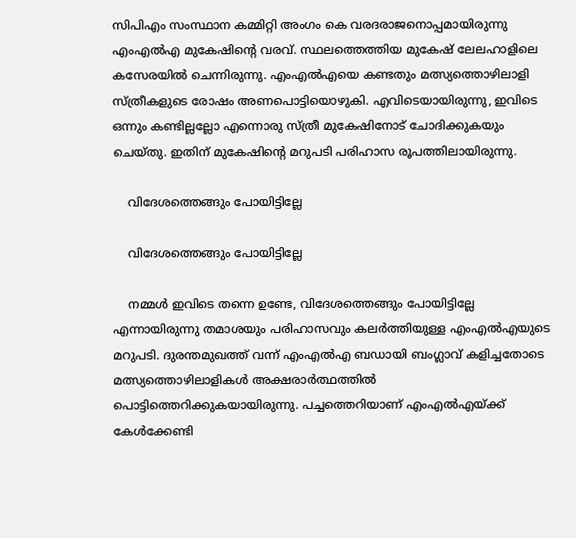സിപിഎം സംസ്ഥാന കമ്മിറ്റി അംഗം കെ വരദരാജനൊപ്പമായിരുന്നു എംഎല്‍എ മുകേഷിന്റെ വരവ്. സ്ഥലത്തെത്തിയ മുകേഷ് ലേലഹാളിലെ കസേരയില്‍ ചെന്നിരുന്നു. എംഎല്‍എയെ കണ്ടതും മത്സ്യത്തൊഴിലാളി സ്ത്രീകളുടെ രോഷം അണപൊട്ടിയൊഴുകി. എവിടെയായിരുന്നു, ഇവിടെ ഒന്നും കണ്ടില്ലല്ലോ എന്നൊരു സ്ത്രീ മുകേഷിനോട് ചോദിക്കുകയും ചെയ്തു. ഇതിന് മുകേഷിന്റെ മറുപടി പരിഹാസ രൂപത്തിലായിരുന്നു.

    വിദേശത്തെങ്ങും പോയിട്ടില്ലേ

    വിദേശത്തെങ്ങും പോയിട്ടില്ലേ

    നമ്മള്‍ ഇവിടെ തന്നെ ഉണ്ടേ, വിദേശത്തെങ്ങും പോയിട്ടില്ലേ എന്നായിരുന്നു തമാശയും പരിഹാസവും കലര്‍ത്തിയുള്ള എംഎല്‍എയുടെ മറുപടി. ദുരന്തമുഖത്ത് വന്ന് എംഎല്‍എ ബഡായി ബംഗ്ലാവ് കളിച്ചതോടെ മത്സ്യത്തൊഴിലാളികള്‍ അക്ഷരാര്‍ത്ഥത്തില്‍ പൊട്ടിത്തെറിക്കുകയായിരുന്നു. പച്ചത്തെറിയാണ് എംഎല്‍എയ്ക്ക് കേള്‍ക്കേണ്ടി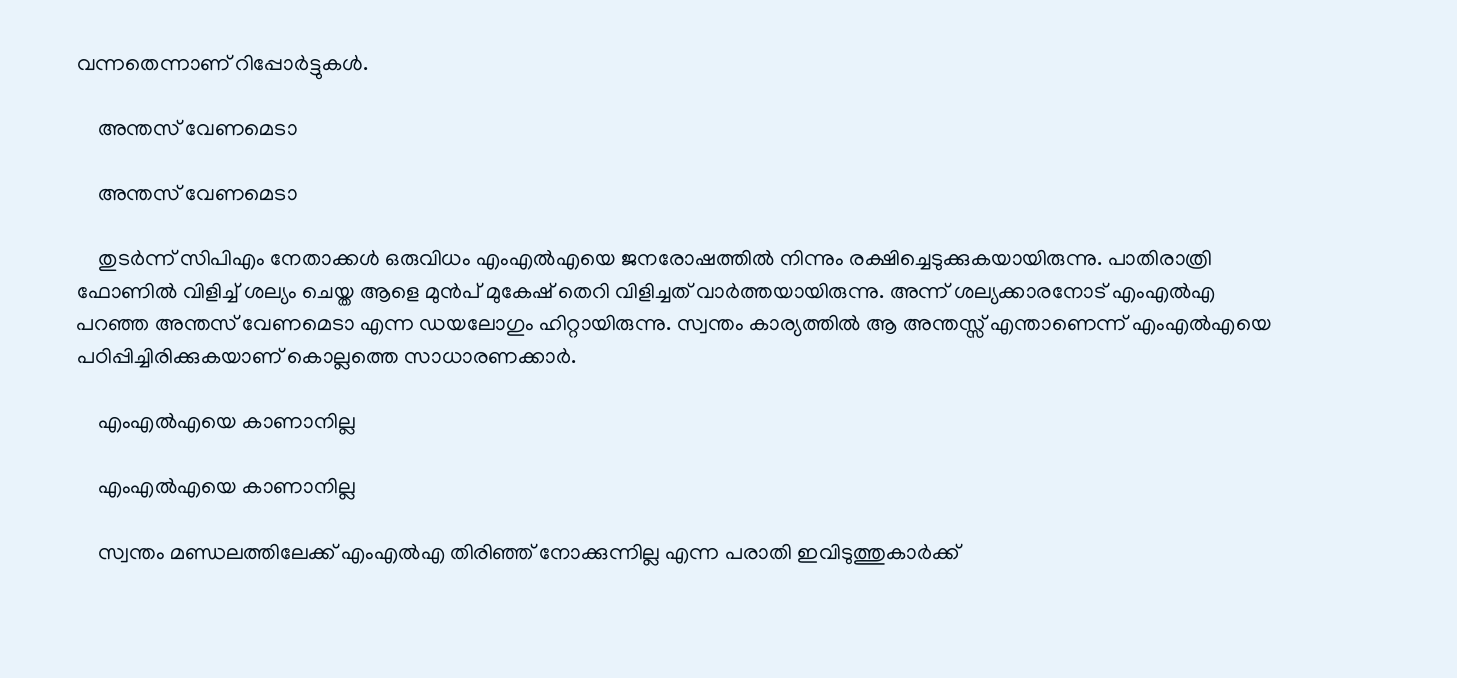വന്നതെന്നാണ് റിപ്പോര്‍ട്ടുകള്‍.

    അന്തസ് വേണമെടാ

    അന്തസ് വേണമെടാ

    തുടര്‍ന്ന് സിപിഎം നേതാക്കള്‍ ഒരുവിധം എംഎല്‍എയെ ജനരോഷത്തില്‍ നിന്നും രക്ഷിച്ചെടുക്കുകയായിരുന്നു. പാതിരാത്രി ഫോണില്‍ വിളിച്ച് ശല്യം ചെയ്ത ആളെ മുന്‍പ് മുകേഷ് തെറി വിളിച്ചത് വാര്‍ത്തയായിരുന്നു. അന്ന് ശല്യക്കാരനോട് എംഎല്‍എ പറഞ്ഞ അന്തസ് വേണമെടാ എന്ന ഡയലോഗും ഹിറ്റായിരുന്നു. സ്വന്തം കാര്യത്തില്‍ ആ അന്തസ്സ് എന്താണെന്ന് എംഎല്‍എയെ പഠിപ്പിച്ചിരിക്കുകയാണ് കൊല്ലത്തെ സാധാരണക്കാര്‍.

    എംഎല്‍എയെ കാണാനില്ല

    എംഎല്‍എയെ കാണാനില്ല

    സ്വന്തം മണ്ഡലത്തിലേക്ക് എംഎല്‍എ തിരിഞ്ഞ് നോക്കുന്നില്ല എന്ന പരാതി ഇവിടുത്തുകാര്‍ക്ക്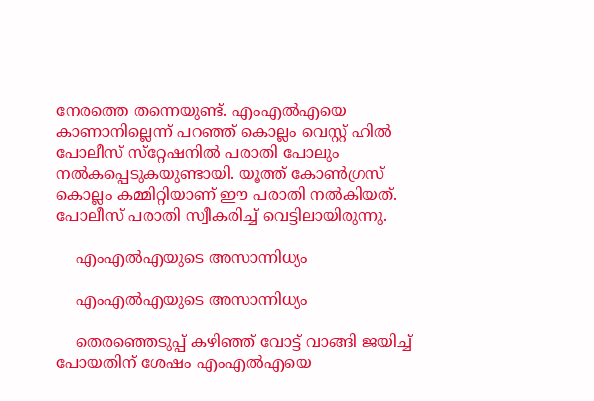നേരത്തെ തന്നെയുണ്ട്. എംഎല്‍എയെ കാണാനില്ലെന്ന് പറഞ്ഞ് കൊല്ലം വെസ്റ്റ് ഹില്‍ പോലീസ് സ്‌റ്റേഷനില്‍ പരാതി പോലും നല്‍കപ്പെടുകയുണ്ടായി. യൂത്ത് കോണ്‍ഗ്രസ് കൊല്ലം കമ്മിറ്റിയാണ് ഈ പരാതി നല്‍കിയത്. പോലീസ് പരാതി സ്വീകരിച്ച് വെട്ടിലായിരുന്നു.

    എംഎല്‍എയുടെ അസാന്നിധ്യം

    എംഎല്‍എയുടെ അസാന്നിധ്യം

    തെരഞ്ഞെടുപ്പ് കഴിഞ്ഞ് വോട്ട് വാങ്ങി ജയിച്ച് പോയതിന് ശേഷം എംഎല്‍എയെ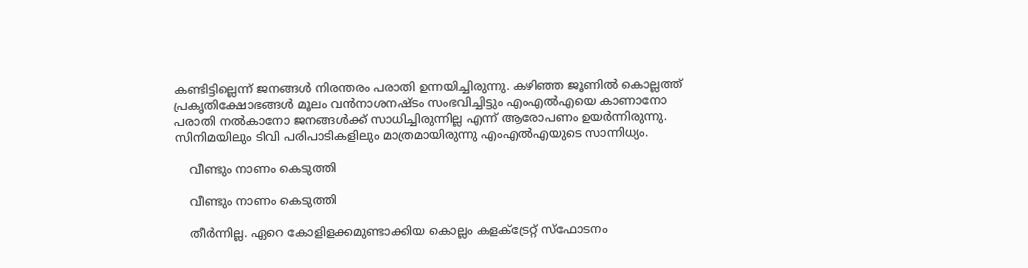കണ്ടിട്ടില്ലെന്ന് ജനങ്ങള്‍ നിരന്തരം പരാതി ഉന്നയിച്ചിരുന്നു. കഴിഞ്ഞ ജൂണില്‍ കൊല്ലത്ത് പ്രകൃതിക്ഷോഭങ്ങള്‍ മൂലം വന്‍നാശനഷ്ടം സംഭവിച്ചിട്ടും എംഎല്‍എയെ കാണാനോ പരാതി നല്‍കാനോ ജനങ്ങള്‍ക്ക് സാധിച്ചിരുന്നില്ല എന്ന് ആരോപണം ഉയര്‍ന്നിരുന്നു. സിനിമയിലും ടിവി പരിപാടികളിലും മാത്രമായിരുന്നു എംഎല്‍എയുടെ സാന്നിധ്യം.

    വീണ്ടും നാണം കെടുത്തി

    വീണ്ടും നാണം കെടുത്തി

    തീര്‍ന്നില്ല. ഏറെ കോളിളക്കമുണ്ടാക്കിയ കൊല്ലം കളക്ട്രേറ്റ് സ്‌ഫോടനം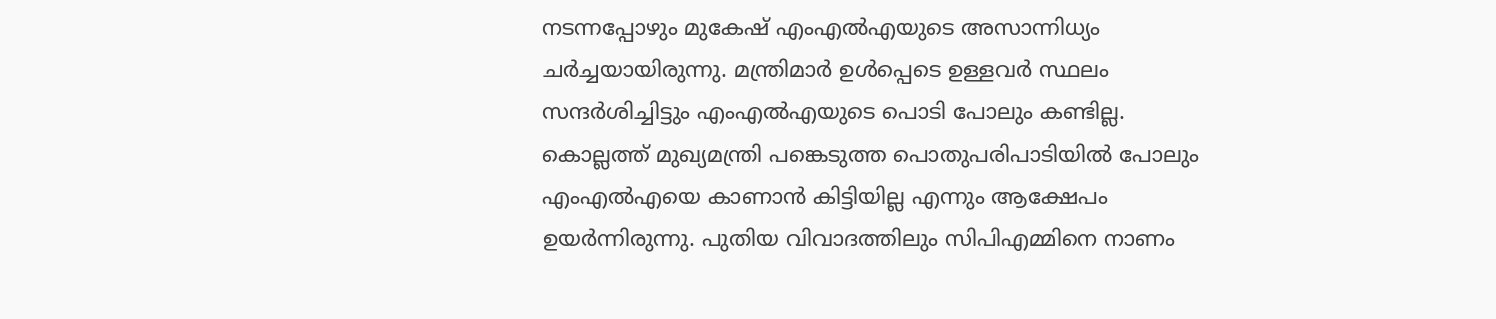നടന്നപ്പോഴും മുകേഷ് എംഎല്‍എയുടെ അസാന്നിധ്യം ചര്‍ച്ചയായിരുന്നു. മന്ത്രിമാര്‍ ഉള്‍പ്പെടെ ഉള്ളവര്‍ സ്ഥലം സന്ദര്‍ശിച്ചിട്ടും എംഎല്‍എയുടെ പൊടി പോലും കണ്ടില്ല. കൊല്ലത്ത് മുഖ്യമന്ത്രി പങ്കെടുത്ത പൊതുപരിപാടിയില്‍ പോലും എംഎല്‍എയെ കാണാന്‍ കിട്ടിയില്ല എന്നും ആക്ഷേപം ഉയര്‍ന്നിരുന്നു. പുതിയ വിവാദത്തിലും സിപിഎമ്മിനെ നാണം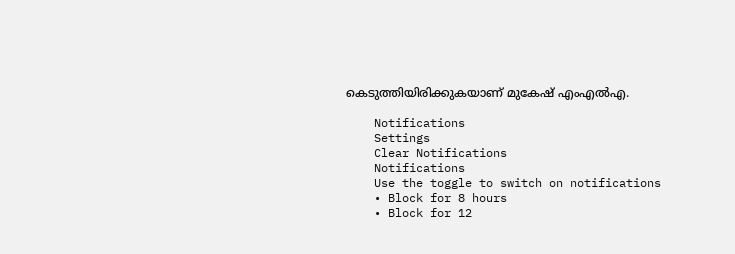കെടുത്തിയിരിക്കുകയാണ് മുകേഷ് എംഎൽഎ.

    Notifications
    Settings
    Clear Notifications
    Notifications
    Use the toggle to switch on notifications
    • Block for 8 hours
    • Block for 12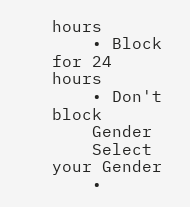hours
    • Block for 24 hours
    • Don't block
    Gender
    Select your Gender
    •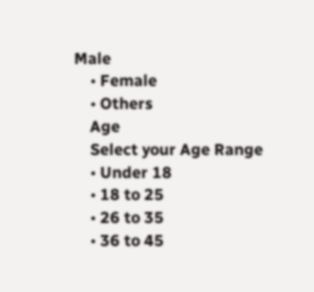Male
    • Female
    • Others
    Age
    Select your Age Range
    • Under 18
    • 18 to 25
    • 26 to 35
    • 36 to 45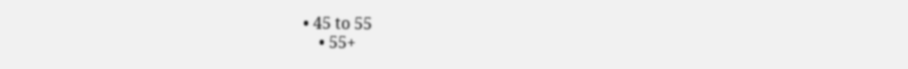• 45 to 55
    • 55+